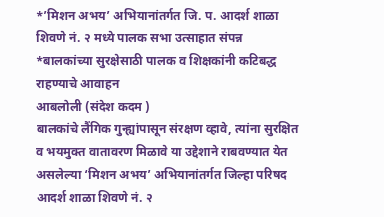*’मिशन अभय’ अभियानांतर्गत जि. प. आदर्श शाळा शिवणे नं. २ मध्ये पालक सभा उत्साहात संपन्न
*बालकांच्या सुरक्षेसाठी पालक व शिक्षकांनी कटिबद्ध राहण्याचे आवाहन
आबलोली (संदेश कदम )
बालकांचे लैंगिक गुन्ह्यांपासून संरक्षण व्हावे, त्यांना सुरक्षित व भयमुक्त वातावरण मिळावे या उद्देशाने राबवण्यात येत असलेल्या ‘मिशन अभय’ अभियानांतर्गत जिल्हा परिषद आदर्श शाळा शिवणे नं. २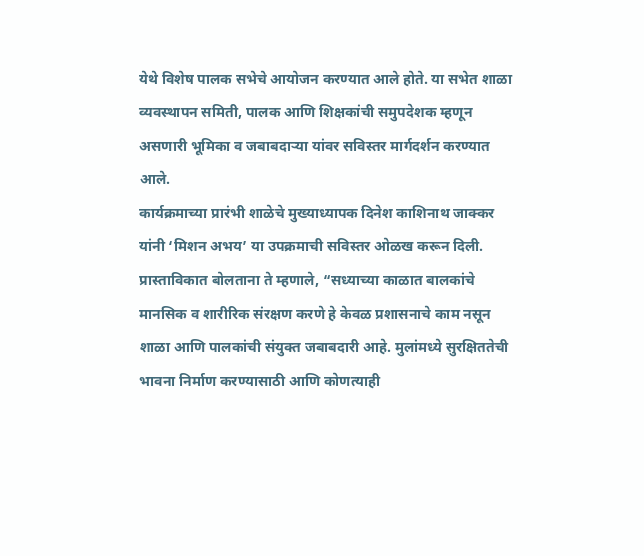येथे विशेष पालक सभेचे आयोजन करण्यात आले होते. या सभेत शाळा व्यवस्थापन समिती, पालक आणि शिक्षकांची समुपदेशक म्हणून असणारी भूमिका व जबाबदाऱ्या यांवर सविस्तर मार्गदर्शन करण्यात आले.
कार्यक्रमाच्या प्रारंभी शाळेचे मुख्याध्यापक दिनेश काशिनाथ जाक्कर यांनी ‘मिशन अभय’ या उपक्रमाची सविस्तर ओळख करून दिली. प्रास्ताविकात बोलताना ते म्हणाले, “सध्याच्या काळात बालकांचे मानसिक व शारीरिक संरक्षण करणे हे केवळ प्रशासनाचे काम नसून शाळा आणि पालकांची संयुक्त जबाबदारी आहे. मुलांमध्ये सुरक्षिततेची भावना निर्माण करण्यासाठी आणि कोणत्याही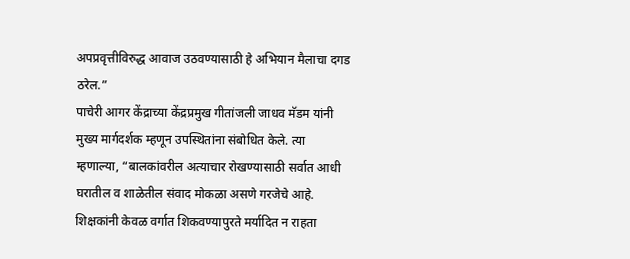अपप्रवृत्तीविरुद्ध आवाज उठवण्यासाठी हे अभियान मैलाचा दगड ठरेल.”
पाचेरी आगर केंद्राच्या केंद्रप्रमुख गीतांजली जाधव मॅडम यांनी मुख्य मार्गदर्शक म्हणून उपस्थितांना संबोधित केले. त्या म्हणाल्या, “बालकांवरील अत्याचार रोखण्यासाठी सर्वात आधी घरातील व शाळेतील संवाद मोकळा असणे गरजेचे आहे. शिक्षकांनी केवळ वर्गात शिकवण्यापुरते मर्यादित न राहता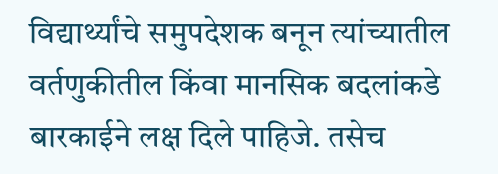विद्यार्थ्यांचे समुपदेशक बनून त्यांच्यातील वर्तणुकीतील किंवा मानसिक बदलांकडे बारकाईने लक्ष दिले पाहिजे. तसेच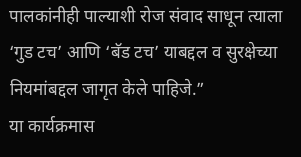पालकांनीही पाल्याशी रोज संवाद साधून त्याला ‘गुड टच’ आणि ‘बॅड टच’ याबद्दल व सुरक्षेच्या नियमांबद्दल जागृत केले पाहिजे.”
या कार्यक्रमास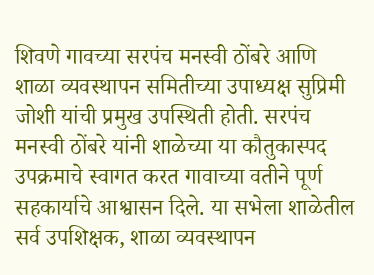शिवणे गावच्या सरपंच मनस्वी ठोंबरे आणि शाळा व्यवस्थापन समितीच्या उपाध्यक्ष सुप्रिमी जोशी यांची प्रमुख उपस्थिती होती. सरपंच मनस्वी ठोंबरे यांनी शाळेच्या या कौतुकास्पद उपक्रमाचे स्वागत करत गावाच्या वतीने पूर्ण सहकार्याचे आश्वासन दिले. या सभेला शाळेतील सर्व उपशिक्षक, शाळा व्यवस्थापन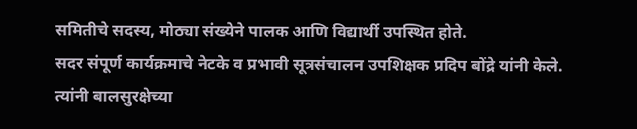समितीचे सदस्य, मोठ्या संख्येने पालक आणि विद्यार्थी उपस्थित होते.
सदर संपूर्ण कार्यक्रमाचे नेटके व प्रभावी सूत्रसंचालन उपशिक्षक प्रदिप बोंद्रे यांनी केले. त्यांनी बालसुरक्षेच्या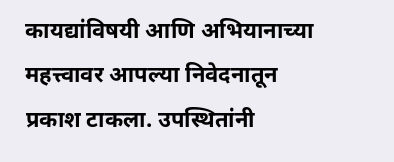कायद्यांविषयी आणि अभियानाच्या महत्त्वावर आपल्या निवेदनातून प्रकाश टाकला. उपस्थितांनी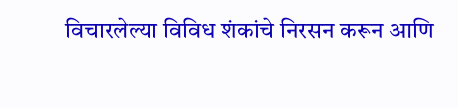विचारलेल्या विविध शंकांचे निरसन करून आणि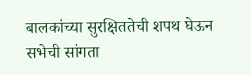बालकांच्या सुरक्षिततेची शपथ घेऊन सभेची सांगता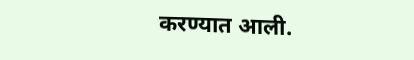करण्यात आली.